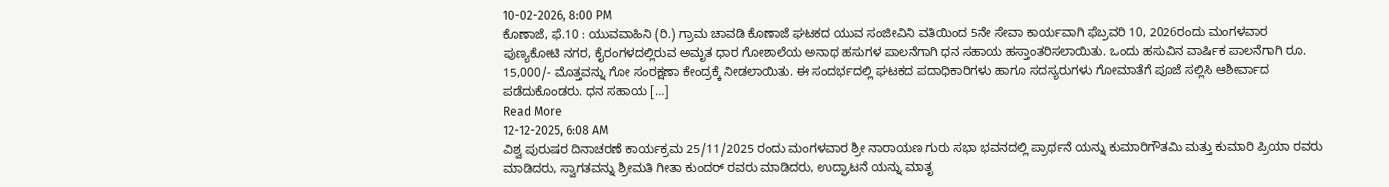10-02-2026, 8:00 PM
ಕೊಣಾಜೆ, ಫೆ.10 : ಯುವವಾಹಿನಿ (ರಿ.) ಗ್ರಾಮ ಚಾವಡಿ ಕೊಣಾಜೆ ಘಟಕದ ಯುವ ಸಂಜೀವಿನಿ ವತಿಯಿಂದ 5ನೇ ಸೇವಾ ಕಾರ್ಯವಾಗಿ ಫೆಬ್ರವರಿ 10, 2026ರಂದು ಮಂಗಳವಾರ ಪುಣ್ಯಕೋಟಿ ನಗರ, ಕೈರಂಗಳದಲ್ಲಿರುವ ಅಮೃತ ಧಾರ ಗೋಶಾಲೆಯ ಅನಾಥ ಹಸುಗಳ ಪಾಲನೆಗಾಗಿ ಧನ ಸಹಾಯ ಹಸ್ತಾಂತರಿಸಲಾಯಿತು. ಒಂದು ಹಸುವಿನ ವಾರ್ಷಿಕ ಪಾಲನೆಗಾಗಿ ರೂ. 15,000/- ಮೊತ್ತವನ್ನು ಗೋ ಸಂರಕ್ಷಣಾ ಕೇಂದ್ರಕ್ಕೆ ನೀಡಲಾಯಿತು. ಈ ಸಂದರ್ಭದಲ್ಲಿ ಘಟಕದ ಪದಾಧಿಕಾರಿಗಳು ಹಾಗೂ ಸದಸ್ಯರುಗಳು ಗೋಮಾತೆಗೆ ಪೂಜೆ ಸಲ್ಲಿಸಿ ಆಶೀರ್ವಾದ ಪಡೆದುಕೊಂಡರು. ಧನ ಸಹಾಯ […]
Read More
12-12-2025, 6:08 AM
ವಿಶ್ವ ಪುರುಷರ ದಿನಾಚರಣೆ ಕಾರ್ಯಕ್ರಮ 25/11/2025 ರಂದು ಮಂಗಳವಾರ ಶ್ರೀ ನಾರಾಯಣ ಗುರು ಸಭಾ ಭವನದಲ್ಲಿ ಪ್ರಾರ್ಥನೆ ಯನ್ನು ಕುಮಾರಿಗೌತಮಿ ಮತ್ತು ಕುಮಾರಿ ಪ್ರಿಯಾ ರವರು ಮಾಡಿದರು, ಸ್ವಾಗತವನ್ನು ಶ್ರೀಮತಿ ಗೀತಾ ಕುಂದರ್ ರವರು ಮಾಡಿದರು, ಉದ್ಘಾಟನೆ ಯನ್ನು ಮಾತೃ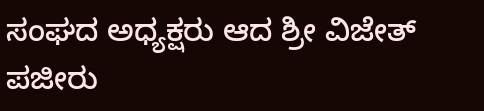ಸಂಘದ ಅಧ್ಯಕ್ಷರು ಆದ ಶ್ರೀ ವಿಜೇತ್ ಪಜೀರು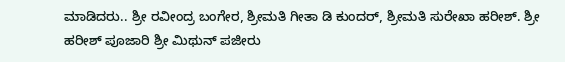ಮಾಡಿದರು.. ಶ್ರೀ ರವೀಂದ್ರ ಬಂಗೇರ, ಶ್ರೀಮತಿ ಗೀತಾ ಡಿ ಕುಂದರ್, ಶ್ರೀಮತಿ ಸುರೇಖಾ ಹರೀಶ್. ಶ್ರೀ ಹರೀಶ್ ಪೂಜಾರಿ ಶ್ರೀ ಮಿಥುನ್ ಪಜೀರು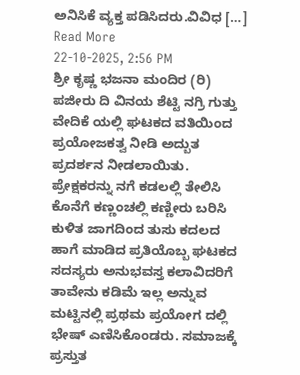ಅನಿಸಿಕೆ ವ್ಯಕ್ತ ಪಡಿಸಿದರು.ವಿವಿಧ […]
Read More
22-10-2025, 2:56 PM
ಶ್ರೀ ಕೃಷ್ಣ ಭಜನಾ ಮಂದಿರ (ರಿ) ಪಜೀರು ದಿ ವಿನಯ ಶೆಟ್ಟಿ ನಗ್ರಿ ಗುತ್ತು ವೇದಿಕೆ ಯಲ್ಲಿ ಘಟಕದ ವತಿಯಿಂದ ಪ್ರಯೋಜಕತ್ವ ನೀಡಿ ಅದ್ಬುತ ಪ್ರದರ್ಶನ ನೀಡಲಾಯಿತು. ಪ್ರೇಕ್ಷಕರನ್ನು ನಗೆ ಕಡಲಲ್ಲಿ ತೇಲಿಸಿ ಕೊನೆಗೆ ಕಣ್ಣಂಚಲ್ಲಿ ಕಣ್ಣೀರು ಬರಿಸಿ ಕುಳಿತ ಜಾಗದಿಂದ ತುಸು ಕದಲದ ಹಾಗೆ ಮಾಡಿದ ಪ್ರತಿಯೊಬ್ಬ ಘಟಕದ ಸದಸ್ಯರು ಅನುಭವಸ್ತ ಕಲಾವಿದರಿಗೆ ತಾವೇನು ಕಡಿಮೆ ಇಲ್ಲ ಅನ್ನುವ ಮಟ್ಟಿನಲ್ಲಿ ಪ್ರಥಮ ಪ್ರಯೋಗ ದಲ್ಲಿ ಭೇಷ್ ಎಣಿಸಿಕೊಂಡರು. ಸಮಾಜಕ್ಕೆ ಪ್ರಸ್ತುತ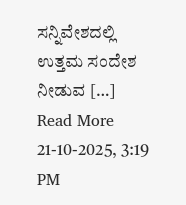ಸನ್ನಿವೇಶದಲ್ಲಿ ಉತ್ತಮ ಸಂದೇಶ ನೀಡುವ […]
Read More
21-10-2025, 3:19 PM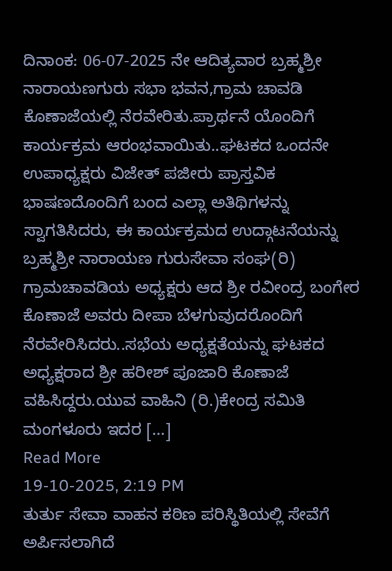ದಿನಾಂಕ: 06-07-2025 ನೇ ಆದಿತ್ಯವಾರ ಬ್ರಹ್ಮಶ್ರೀ ನಾರಾಯಣಗುರು ಸಭಾ ಭವನ,ಗ್ರಾಮ ಚಾವಡಿ ಕೊಣಾಜೆಯಲ್ಲಿ ನೆರವೇರಿತು.ಪ್ರಾರ್ಥನೆ ಯೊಂದಿಗೆ ಕಾರ್ಯಕ್ರಮ ಆರಂಭವಾಯಿತು..ಘಟಕದ ಒಂದನೇ ಉಪಾಧ್ಯಕ್ಷರು ವಿಜೇತ್ ಪಜೀರು ಪ್ರಾಸ್ತವಿಕ ಭಾಷಣದೊಂದಿಗೆ ಬಂದ ಎಲ್ಲಾ ಅತಿಥಿಗಳನ್ನು ಸ್ವಾಗತಿಸಿದರು, ಈ ಕಾರ್ಯಕ್ರಮದ ಉದ್ಗಾಟನೆಯನ್ನು ಬ್ರಹ್ಮಶ್ರೀ ನಾರಾಯಣ ಗುರುಸೇವಾ ಸಂಘ(ರಿ) ಗ್ರಾಮಚಾವಡಿಯ ಅಧ್ಯಕ್ಷರು ಆದ ಶ್ರೀ ರವೀಂದ್ರ ಬಂಗೇರ ಕೊಣಾಜೆ ಅವರು ದೀಪಾ ಬೆಳಗುವುದರೊಂದಿಗೆ ನೆರವೇರಿಸಿದರು..ಸಭೆಯ ಅಧ್ಯಕ್ಷತೆಯನ್ನು ಘಟಕದ ಅಧ್ಯಕ್ಷರಾದ ಶ್ರೀ ಹರೀಶ್ ಪೂಜಾರಿ ಕೊಣಾಜೆ ವಹಿಸಿದ್ದರು.ಯುವ ವಾಹಿನಿ (ರಿ.)ಕೇಂದ್ರ ಸಮಿತಿ ಮಂಗಳೂರು ಇದರ […]
Read More
19-10-2025, 2:19 PM
ತುರ್ತು ಸೇವಾ ವಾಹನ ಕಠಿಣ ಪರಿಸ್ಥಿತಿಯಲ್ಲಿ ಸೇವೆಗೆ ಅರ್ಪಿಸಲಾಗಿದೆ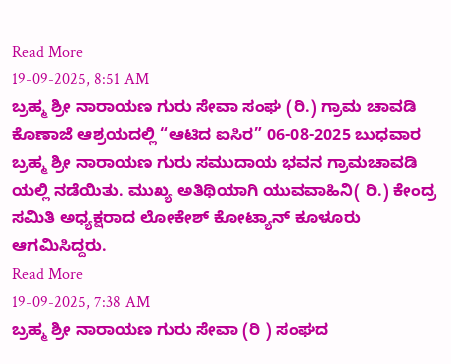Read More
19-09-2025, 8:51 AM
ಬ್ರಹ್ಮ ಶ್ರೀ ನಾರಾಯಣ ಗುರು ಸೇವಾ ಸಂಘ (ರಿ.) ಗ್ರಾಮ ಚಾವಡಿ ಕೊಣಾಜೆ ಆಶ್ರಯದಲ್ಲಿ “ಆಟಿದ ಐಸಿರ” 06-08-2025 ಬುಧವಾರ ಬ್ರಹ್ಮ ಶ್ರೀ ನಾರಾಯಣ ಗುರು ಸಮುದಾಯ ಭವನ ಗ್ರಾಮಚಾವಡಿ ಯಲ್ಲಿ ನಡೆಯಿತು. ಮುಖ್ಯ ಅತಿಥಿಯಾಗಿ ಯುವವಾಹಿನಿ( ರಿ.) ಕೇಂದ್ರ ಸಮಿತಿ ಅಧ್ಯಕ್ಷರಾದ ಲೋಕೇಶ್ ಕೋಟ್ಯಾನ್ ಕೂಳೂರು ಆಗಮಿಸಿದ್ದರು.
Read More
19-09-2025, 7:38 AM
ಬ್ರಹ್ಮ ಶ್ರೀ ನಾರಾಯಣ ಗುರು ಸೇವಾ (ರಿ ) ಸಂಘದ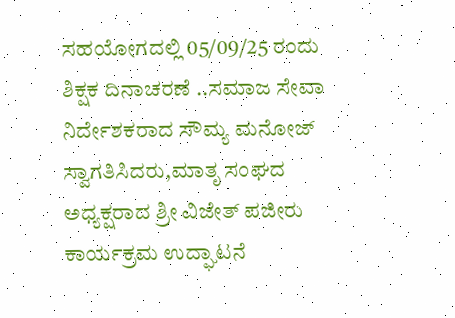ಸಹಯೋಗದಲ್ಲಿ 05/09/25 ರಂದು ಶಿಕ್ಷಕ ದಿನಾಚರಣೆ ..ಸಮಾಜ ಸೇವಾ ನಿರ್ದೇಶಕರಾದ ಸೌಮ್ಯ ಮನೋಜ್ ಸ್ವಾಗತಿಸಿದರು,ಮಾತೃ ಸಂಘದ ಅಧ್ಯಕ್ಷರಾದ ಶ್ರೀ ವಿಜೇತ್ ಪಜೀರು ಕಾರ್ಯಕ್ರಮ ಉದ್ಘಾಟನೆ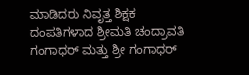ಮಾಡಿದರು ನಿವೃತ್ತ ಶಿಕ್ಷಕ ದಂಪತಿಗಳಾದ ಶ್ರೀಮತಿ ಚಂದ್ರಾವತಿ ಗಂಗಾಧರ್ ಮತ್ತು ಶ್ರೀ ಗಂಗಾಧರ್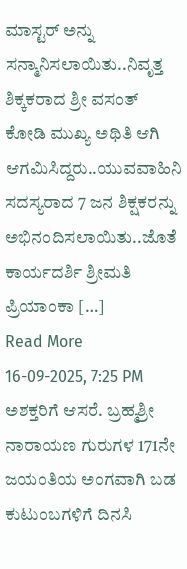ಮಾಸ್ಟರ್ ಅನ್ನು ಸನ್ಮಾನಿಸಲಾಯಿತು..ನಿವೃತ್ತ ಶಿಕ್ಕಕರಾದ ಶ್ರೀ ವಸಂತ್ ಕೋಡಿ ಮುಖ್ಯ ಅಥಿತಿ ಆಗಿ ಆಗಮಿಸಿದ್ದರು..ಯುವವಾಹಿನಿ ಸದಸ್ಯರಾದ 7 ಜನ ಶಿಕ್ಷಕರನ್ನು ಅಭಿನಂದಿಸಲಾಯಿತು..ಜೊತೆ ಕಾರ್ಯದರ್ಶಿ ಶ್ರೀಮತಿ ಪ್ರಿಯಾಂಕಾ […]
Read More
16-09-2025, 7:25 PM
ಅಶಕ್ತರಿಗೆ ಆಸರೆ. ಬ್ರಹ್ಮಶ್ರೀ ನಾರಾಯಣ ಗುರುಗಳ 171ನೇ ಜಯಂತಿಯ ಅಂಗವಾಗಿ ಬಡ ಕುಟುಂಬಗಳಿಗೆ ದಿನಸಿ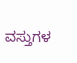ವಸ್ತುಗಳ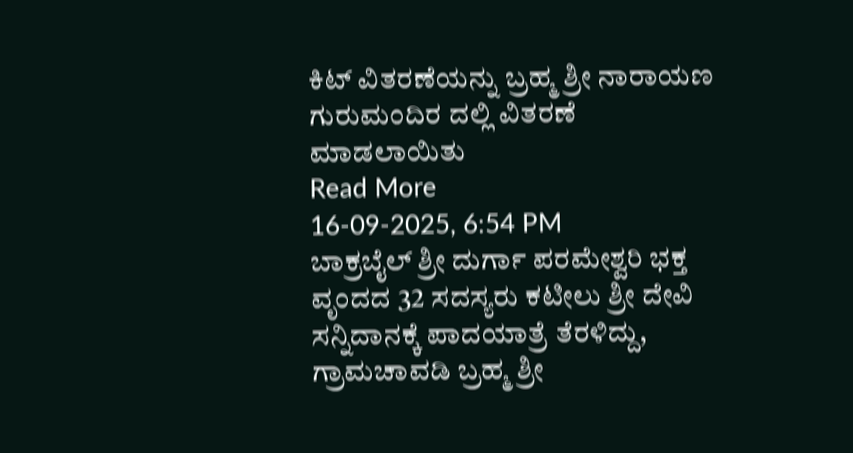ಕಿಟ್ ವಿತರಣೆಯನ್ನು ಬ್ರಹ್ಮ ಶ್ರೀ ನಾರಾಯಣ ಗುರುಮಂದಿರ ದಲ್ಲಿ ವಿತರಣೆ ಮಾಡಲಾಯಿತು
Read More
16-09-2025, 6:54 PM
ಬಾಕ್ರಬೈಲ್ ಶ್ರೀ ದುರ್ಗಾ ಪರಮೇಶ್ವರಿ ಭಕ್ತ ವೃಂದದ 32 ಸದಸ್ಯರು ಕಟೀಲು ಶ್ರೀ ದೇವಿ ಸನ್ನಿದಾನಕ್ಕೆ ಪಾದಯಾತ್ರೆ ತೆರಳಿದ್ದು, ಗ್ರಾಮಚಾವಡಿ ಬ್ರಹ್ಮ ಶ್ರೀ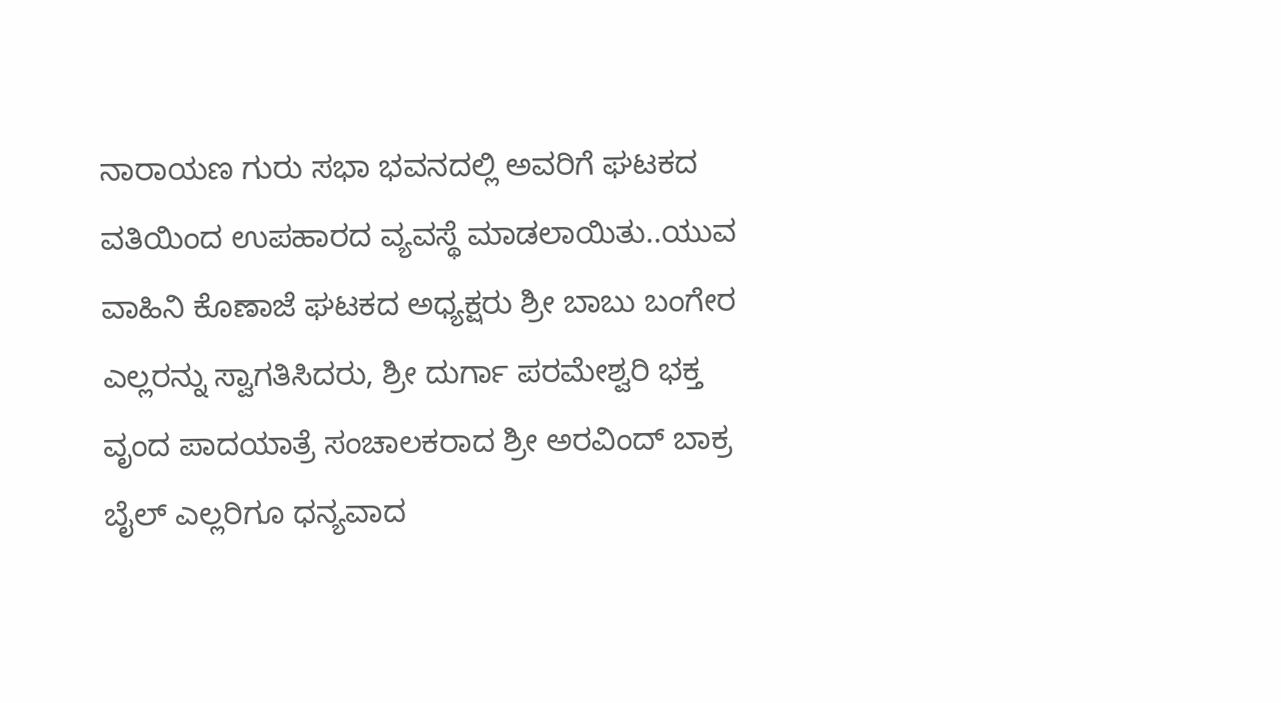ನಾರಾಯಣ ಗುರು ಸಭಾ ಭವನದಲ್ಲಿ ಅವರಿಗೆ ಘಟಕದ ವತಿಯಿಂದ ಉಪಹಾರದ ವ್ಯವಸ್ಥೆ ಮಾಡಲಾಯಿತು..ಯುವ ವಾಹಿನಿ ಕೊಣಾಜೆ ಘಟಕದ ಅಧ್ಯಕ್ಷರು ಶ್ರೀ ಬಾಬು ಬಂಗೇರ ಎಲ್ಲರನ್ನು ಸ್ವಾಗತಿಸಿದರು, ಶ್ರೀ ದುರ್ಗಾ ಪರಮೇಶ್ವರಿ ಭಕ್ತ ವೃಂದ ಪಾದಯಾತ್ರೆ ಸಂಚಾಲಕರಾದ ಶ್ರೀ ಅರವಿಂದ್ ಬಾಕ್ರ ಬೈಲ್ ಎಲ್ಲರಿಗೂ ಧನ್ಯವಾದ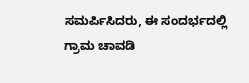ಸಮರ್ಪಿಸಿದರು, ಈ ಸಂದರ್ಭದಲ್ಲಿ ಗ್ರಾಮ ಚಾವಡಿ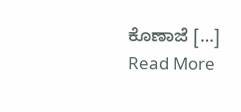ಕೊಣಾಜೆ […]
Read More